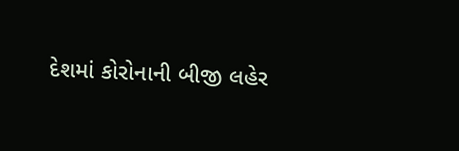દેશમાં કોરોનાની બીજી લહેર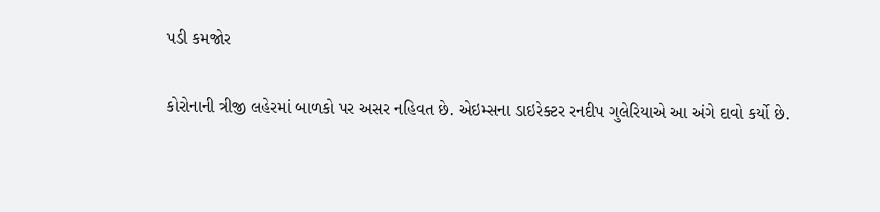પડી કમજોર

કોરોનાની ત્રીજી લહેરમાં બાળકો પર અસર નહિવત છે. એઇમ્સના ડાઇરેક્ટર રનદીપ ગુલેરિયાએ આ અંગે દાવો કર્યો છે.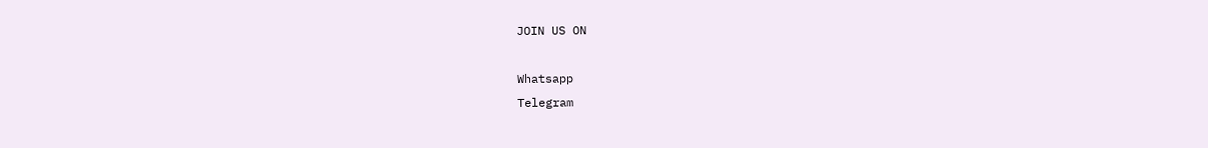JOIN US ON

Whatsapp
Telegram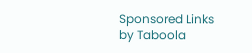Sponsored Links by Taboola